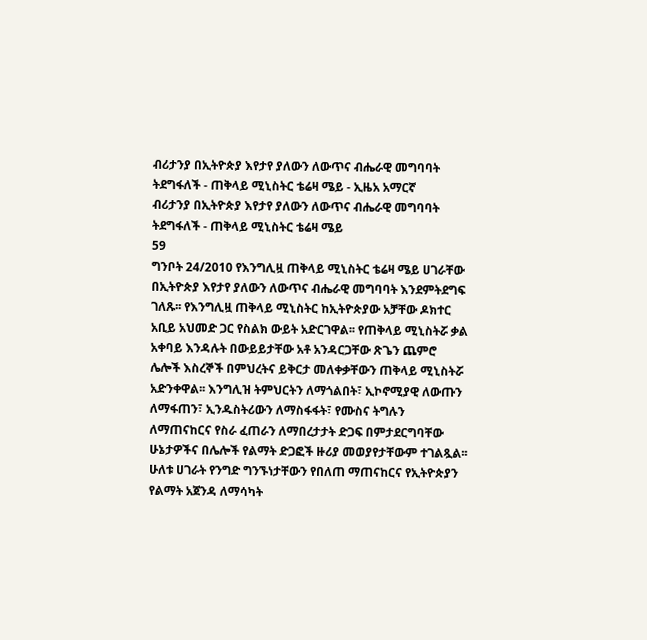ብሪታንያ በኢትዮጵያ እየታየ ያለውን ለውጥና ብሔራዊ መግባባት ትደግፋለች - ጠቅላይ ሚኒስትር ቴሬዛ ሜይ - ኢዜአ አማርኛ
ብሪታንያ በኢትዮጵያ እየታየ ያለውን ለውጥና ብሔራዊ መግባባት ትደግፋለች - ጠቅላይ ሚኒስትር ቴሬዛ ሜይ
59
ግንቦት 24/2010 የእንግሊዟ ጠቅላይ ሚኒስትር ቴሬዛ ሜይ ሀገራቸው በኢትዮጵያ እየታየ ያለውን ለውጥና ብሔራዊ መግባባት እንደምትደግፍ ገለጹ፡፡ የእንግሊዟ ጠቅላይ ሚኒስትር ከኢትዮጵያው አቻቸው ዶክተር አቢይ አህመድ ጋር የስልክ ውይት አድርገዋል፡፡ የጠቅላይ ሚኒስትሯ ቃል አቀባይ እንዳሉት በውይይታቸው አቶ አንዳርጋቸው ጽጌን ጨምሮ ሌሎች እስረኞች በምህረትና ይቅርታ መለቀቃቸውን ጠቅላይ ሚኒስትሯ አድንቀዋል፡፡ እንግሊዝ ትምህርትን ለማጎልበት፣ ኢኮኖሚያዊ ለውጡን ለማፋጠን፣ ኢንዱስትሪውን ለማስፋፋት፣ የሙስና ትግሉን ለማጠናከርና የስራ ፈጠራን ለማበረታታት ድጋፍ በምታደርግባቸው ሁኔታዎችና በሌሎች የልማት ድጋፎች ዙሪያ መወያየታቸውም ተገልጿል፡፡ ሁለቱ ሀገራት የንግድ ግንኙነታቸውን የበለጠ ማጠናከርና የኢትዮጵያን የልማት አጀንዳ ለማሳካት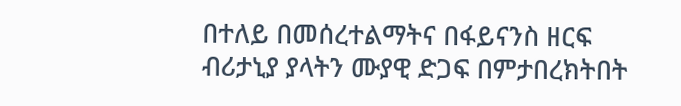በተለይ በመሰረተልማትና በፋይናንስ ዘርፍ ብሪታኒያ ያላትን ሙያዊ ድጋፍ በምታበረክትበት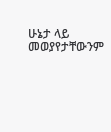ሁኔታ ላይ መወያየታቸውንም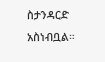ስታንዳርድ አስነብቧል።